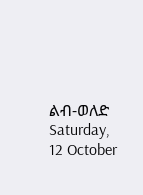ልብ-ወለድ
Saturday, 12 October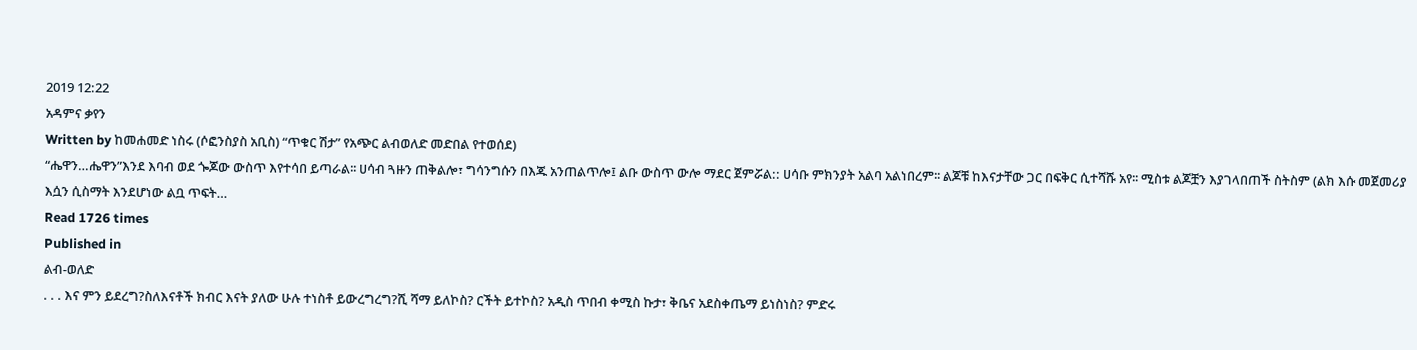2019 12:22
አዳምና ቃየን
Written by ከመሐመድ ነስሩ (ሶፎንስያስ አቢስ) “ጥቁር ሽታ” የአጭር ልብወለድ መድበል የተወሰደ)
“ሔዋን…ሔዋን”እንደ እባብ ወደ ጐጆው ውስጥ እየተሳበ ይጣራል፡፡ ሀሳብ ጓዙን ጠቅልሎ፣ ግሳንግሱን በእጁ አንጠልጥሎ፤ ልቡ ውስጥ ውሎ ማደር ጀምሯል:: ሀሳቡ ምክንያት አልባ አልነበረም፡፡ ልጆቹ ከእናታቸው ጋር በፍቅር ሲተሻሹ አየ፡፡ ሚስቱ ልጆቿን እያገላበጠች ስትስም (ልክ እሱ መጀመሪያ እሷን ሲስማት እንደሆነው ልቧ ጥፍት…
Read 1726 times
Published in
ልብ-ወለድ
. . . እና ምን ይደረግ?ስለእናቶች ክብር እናት ያለው ሁሉ ተነስቶ ይውረግረግ?ሺ ሻማ ይለኮስ? ርችት ይተኮስ? አዲስ ጥበብ ቀሚስ ኩታ፣ ቅቤና አደስቀጤማ ይነስነስ? ምድሩ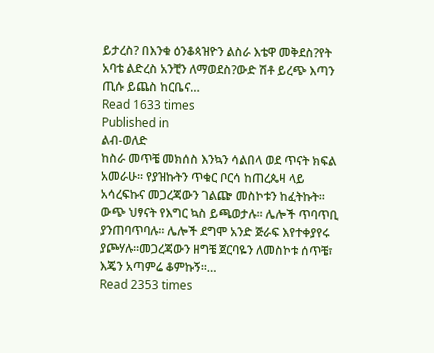ይታረስ? በእንቁ ዕንቆጳዝዮን ልስራ እቴዋ መቅደስ?የት አባቴ ልድረስ አንቺን ለማወደስ?ውድ ሽቶ ይረጭ እጣን ጢሱ ይጨስ ከርቤና…
Read 1633 times
Published in
ልብ-ወለድ
ከስራ መጥቼ መክሰስ እንኳን ሳልበላ ወደ ጥናት ክፍል አመራሁ፡፡ የያዝኩትን ጥቁር ቦርሳ ከጠረጴዛ ላይ አሳረፍኩና መጋረጃውን ገልጬ መስኮቱን ከፈትኩት፡፡ ውጭ ህፃናት የእግር ኳስ ይጫወታሉ፡፡ ሌሎች ጥባጥቢ ያንጠባጥባሉ፡፡ ሌሎች ደግሞ አንድ ጅራፍ እየተቀያየሩ ያጮሃሉ፡፡መጋረጃውን ዘግቼ ጀርባዬን ለመስኮቱ ሰጥቼ፣ እጄን አጣምሬ ቆምኩኝ፡፡…
Read 2353 times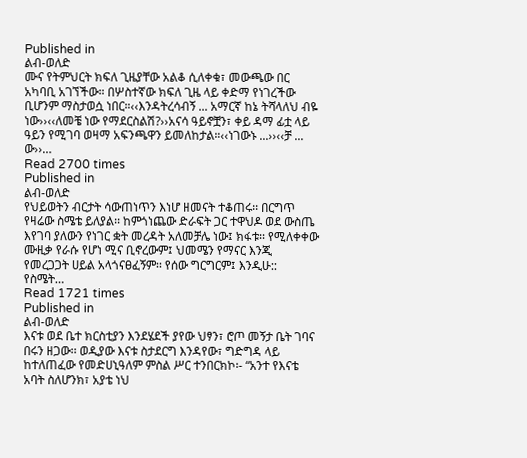Published in
ልብ-ወለድ
ሙና የትምህርት ክፍለ ጊዜያቸው አልቆ ሲለቀቁ፣ መውጫው በር አካባቢ አገኘችው። በሦስተኛው ክፍለ ጊዜ ላይ ቀድማ የነገረችው ቢሆንም ማስታወሷ ነበር።‹‹እንዳትረሳብኝ ... አማርኛ ከኔ ትሻላለህ ብዬ ነው››‹‹ለመቼ ነው የማደርስልሽ?››አናሳ ዓይኖቿን፣ ቀይ ዳማ ፊቷ ላይ ዓይን የሚገባ ወዛማ አፍንጫዋን ይመለከታል።‹‹ነገውኑ ...››‹‹ቻ ... ው››…
Read 2700 times
Published in
ልብ-ወለድ
የህይወትን ብርታት ሳውጠነጥን እነሆ ዘመናት ተቆጠሩ፡፡ በርግጥ የዛሬው ስሜቴ ይለያል፡፡ ከምጎነጨው ድራፍት ጋር ተዋህዶ ወደ ውስጤ እየገባ ያለውን የነገር ቋት መረዳት አለመቻሌ ነው፤ ክፋቱ፡፡ የሚለቀቀው ሙዚቃ የራሱ የሆነ ሚና ቢኖረውም፤ ህመሜን የማናር እንጂ የመረጋጋት ሀይል አላጎናፀፈኝም፡፡ የሰው ግርግርም፤ እንዲሁ:: የስሜት…
Read 1721 times
Published in
ልብ-ወለድ
እናቱ ወደ ቤተ ክርስቲያን እንደሄደች ያየው ህፃን፣ ሮጦ መኝታ ቤት ገባና በሩን ዘጋው፡፡ ወዲያው እናቱ ስታደርግ እንዳየው፣ ግድግዳ ላይ ከተለጠፈው የመድሀኒዓለም ምስል ሥር ተንበርክኮ፡- “አንተ የእናቴ አባት ስለሆንክ፣ አያቴ ነህ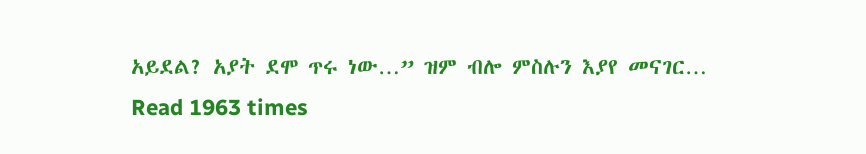አይደል? አያት ደሞ ጥሩ ነው…” ዝም ብሎ ምስሉን እያየ መናገር…
Read 1963 times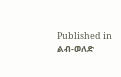Published in
ልብ-ወለድ